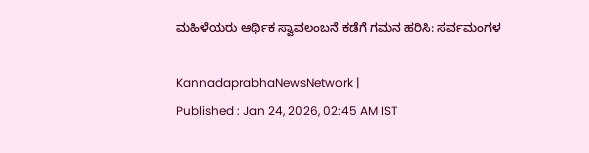ಮಹಿಳೆಯರು ಆರ್ಥಿಕ ಸ್ವಾವಲಂಬನೆ ಕಡೆಗೆ ಗಮನ ಹರಿಸಿ: ಸರ್ವಮಂಗಳ

KannadaprabhaNewsNetwork |
Published : Jan 24, 2026, 02:45 AM IST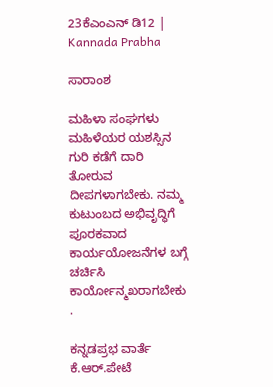23ಕೆಎಂಎನ್ ಡಿ12 | Kannada Prabha

ಸಾರಾಂಶ

ಮಹಿಳಾ ಸಂಘಗಳು ಮಹಿಳೆಯರ ಯಶಸ್ಸಿನ ಗುರಿ ಕಡೆಗೆ ದಾರಿ ತೋರುವ ದೀಪಗಳಾಗಬೇಕು. ನಮ್ಮ ಕುಟುಂಬದ ಅಭಿವೃದ್ಧಿಗೆ ಪೂರಕವಾದ ಕಾರ್ಯಯೋಜನೆಗಳ ಬಗ್ಗೆ ಚರ್ಚಿಸಿ ಕಾರ್ಯೋನ್ಮಖರಾಗಬೇಕು .

ಕನ್ನಡಪ್ರಭ ವಾರ್ತೆ ಕೆ.ಆರ್.ಪೇಟೆ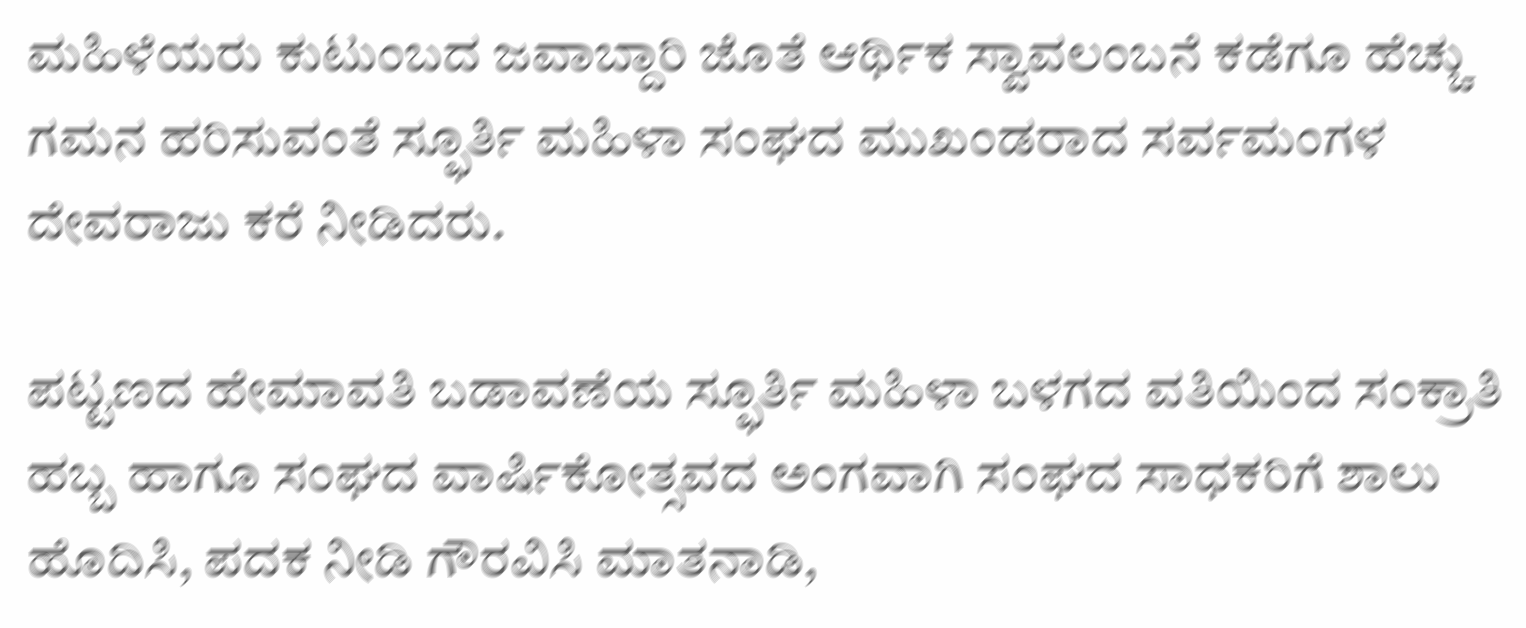ಮಹಿಳೆಯರು ಕುಟುಂಬದ ಜವಾಬ್ದಾರಿ ಜೊತೆ ಆರ್ಥಿಕ ಸ್ವಾವಲಂಬನೆ ಕಡೆಗೂ ಹೆಚ್ಚು ಗಮನ ಹರಿಸುವಂತೆ ಸ್ಫೂರ್ತಿ ಮಹಿಳಾ ಸಂಘದ ಮುಖಂಡರಾದ ಸರ್ವಮಂಗಳ ದೇವರಾಜು ಕರೆ ನೀಡಿದರು.

ಪಟ್ಟಣದ ಹೇಮಾವತಿ ಬಡಾವಣೆಯ ಸ್ಫೂರ್ತಿ ಮಹಿಳಾ ಬಳಗದ ವತಿಯಿಂದ ಸಂಕ್ರಾತಿ ಹಬ್ಬ ಹಾಗೂ ಸಂಘದ ವಾರ್ಷಿಕೋತ್ಸವದ ಅಂಗವಾಗಿ ಸಂಘದ ಸಾಧಕರಿಗೆ ಶಾಲು ಹೊದಿಸಿ, ಪದಕ ನೀಡಿ ಗೌರವಿಸಿ ಮಾತನಾಡಿ,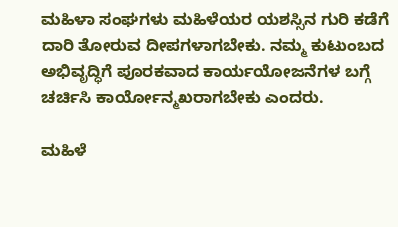ಮಹಿಳಾ ಸಂಘಗಳು ಮಹಿಳೆಯರ ಯಶಸ್ಸಿನ ಗುರಿ ಕಡೆಗೆ ದಾರಿ ತೋರುವ ದೀಪಗಳಾಗಬೇಕು. ನಮ್ಮ ಕುಟುಂಬದ ಅಭಿವೃದ್ಧಿಗೆ ಪೂರಕವಾದ ಕಾರ್ಯಯೋಜನೆಗಳ ಬಗ್ಗೆ ಚರ್ಚಿಸಿ ಕಾರ್ಯೋನ್ಮಖರಾಗಬೇಕು ಎಂದರು.

ಮಹಿಳೆ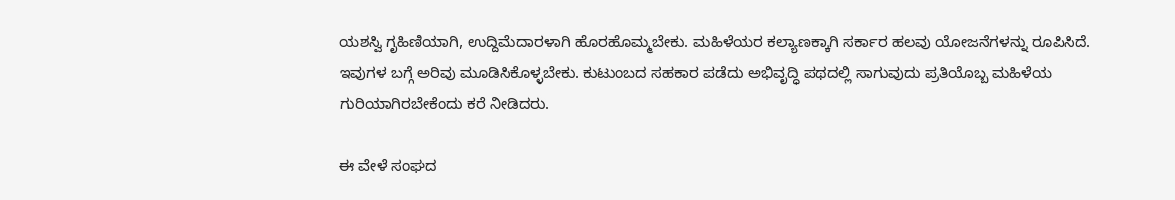ಯಶಸ್ವಿ ಗೃಹಿಣಿಯಾಗಿ, ಉದ್ದಿಮೆದಾರಳಾಗಿ ಹೊರಹೊಮ್ಮಬೇಕು. ಮಹಿಳೆಯರ ಕಲ್ಯಾಣಕ್ಕಾಗಿ ಸರ್ಕಾರ ಹಲವು ಯೋಜನೆಗಳನ್ನು ರೂಪಿಸಿದೆ. ಇವುಗಳ ಬಗ್ಗೆ ಅರಿವು ಮೂಡಿಸಿಕೊಳ್ಳಬೇಕು. ಕುಟುಂಬದ ಸಹಕಾರ ಪಡೆದು ಅಭಿವೃದ್ಧಿ ಪಥದಲ್ಲಿ ಸಾಗುವುದು ಪ್ರತಿಯೊಬ್ಬ ಮಹಿಳೆಯ ಗುರಿಯಾಗಿರಬೇಕೆಂದು ಕರೆ ನೀಡಿದರು.

ಈ ವೇಳೆ ಸಂಘದ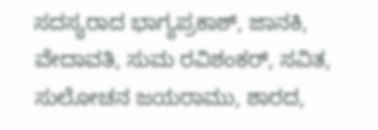ಸದಸ್ಯರಾದ ಭಾಗ್ಯಪ್ರಕಾಶ್, ಜಾನಕಿ, ವೇದಾವತಿ, ಸುಮ ರವಿಶಂಕರ್, ಸವಿತ, ಸುಲೋಚನ ಜಯರಾಮು, ಶಾರದ,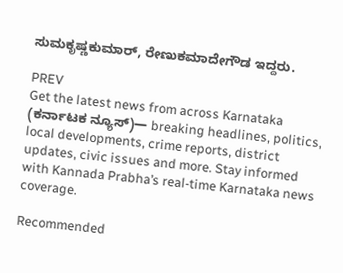ಸುಮಕೃಷ್ಣಕುಮಾರ್, ರೇಣುಕಮಾದೇಗೌಡ ಇದ್ದರು.

PREV
Get the latest news from across Karnataka (ಕರ್ನಾಟಕ ನ್ಯೂಸ್)— breaking headlines, politics, local developments, crime reports, district updates, civic issues and more. Stay informed with Kannada Prabha’s real‑time Karnataka news coverage.

Recommended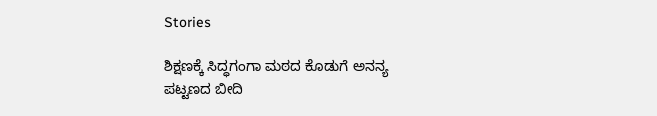Stories

ಶಿಕ್ಷಣಕ್ಕೆ ಸಿದ್ಧಗಂಗಾ ಮಠದ ಕೊಡುಗೆ ಅನನ್ಯ
ಪಟ್ಟಣದ ಬೀದಿ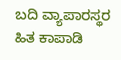ಬದಿ ವ್ಯಾಪಾರಸ್ಥರ ಹಿತ ಕಾಪಾಡಿ